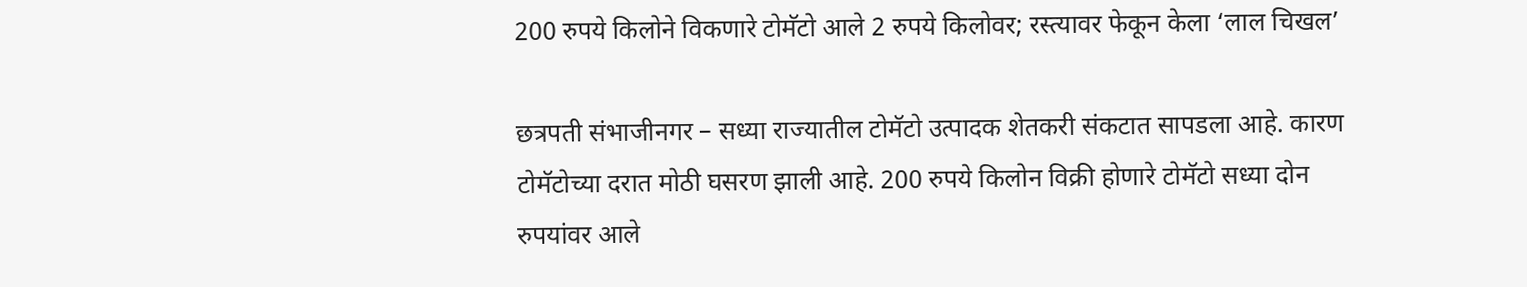200 रुपये किलोने विकणारे टोमॅटो आले 2 रुपये किलोवर; रस्त्यावर फेकून केला ‘लाल चिखल’

छत्रपती संभाजीनगर – सध्या राज्यातील टोमॅटो उत्पादक शेतकरी संकटात सापडला आहे. कारण टोमॅटोच्या दरात मोठी घसरण झाली आहे. 200 रुपये किलोन विक्री होणारे टोमॅटो सध्या दोन रुपयांवर आले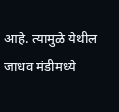आहे. त्यामुळे येथील जाधव मंडीमध्ये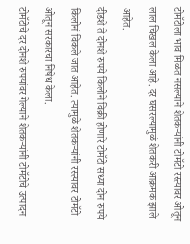टोमॅटोला भाव मिळत नसल्याने शेतकऱ्यांनी टोमॅटो रस्त्यावर ओतून लाल चिखल केला आहे. दर घसरल्यामुळं शेतकरी आक्रमक झाले आहेत.
दीडशे ते दोनशे रुपये किलोने विक्री होणारे टोमॅटो सध्या दोन रुपये किलोनं विकले जात आहेत. त्यामुळे शेतकऱ्यांनी रस्त्यावर टोमॅटो ओतून सरकारचा निषेध केला.
टोमॅटोचे दर दोनशे रुपयांवर गेल्याने शेतकऱ्यांनी टोमॅटोचे उत्पादन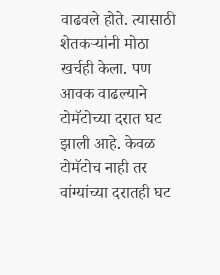वाढवले होते. त्यासाठी शेतकऱ्यांनी मोठा खर्चही केला. पण आवक वाढल्याने टोमॅटोच्या दरात घट झाली आहे. केवळ टोमॅटोच नाही तर वांग्यांच्या दरातही घट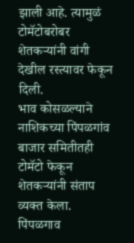झाली आहे. त्यामुळं टोमॅटोबरोबर शेतकऱ्यांनी वांगी देखील रस्त्यावर फेकून दिली.
भाव कोसळल्याने नाशिकच्या पिंपळगांव बाजार समितीतही टोमॅटो फेकून शेतकऱ्यांनी संताप व्यक्त केला. पिंपळगाव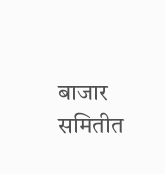बाजार समितीत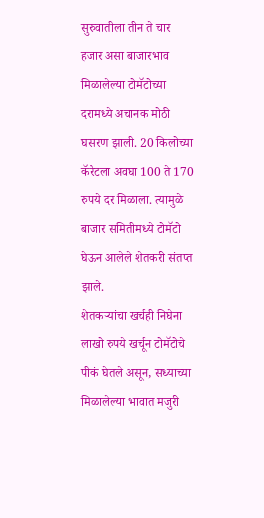सुरुवातीला तीन ते चार हजार असा बाजारभाव मिळालेल्या टोमॅटोच्या दरामध्ये अचानक मोठी घसरण झाली. 20 किलोच्या कॅरेटला अवघा 100 ते 170 रुपये दर मिळाला. त्यामुळे बाजार समितीमध्ये टोमॅटो घेऊन आलेले शेतकरी संतप्त झाले.
शेतकऱ्यांचा खर्चही निघेना
लाखो रुपये खर्चून टोमॅटोचे पीकं घेतले असून, सध्याच्या मिळालेल्या भावात मजुरी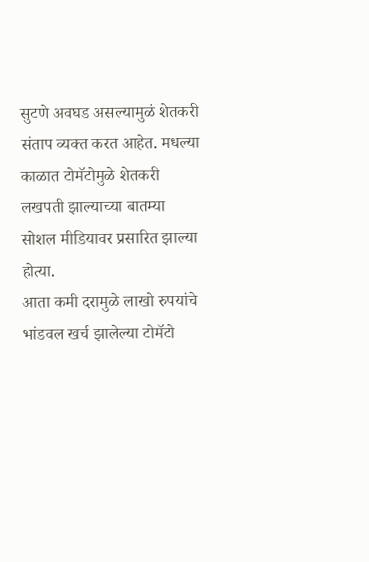सुटणे अवघड असल्यामुळं शेतकरी संताप व्यक्त करत आहेत. मधल्या काळात टोमॅटोमुळे शेतकरी लखपती झाल्याच्या बातम्या सोशल मीडियावर प्रसारित झाल्या होत्या.
आता कमी दरामुळे लाखो रुपयांचे भांडवल खर्च झालेल्या टोमॅटो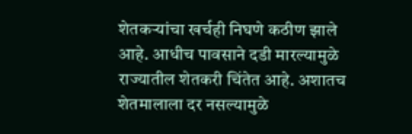शेतकऱ्यांचा खर्चही निघणे कठीण झाले आहे. आधीच पावसाने दडी मारल्यामुळे राज्यातील शेतकरी चिंतेत आहे. अशातच शेतमालाला दर नसल्यामुळे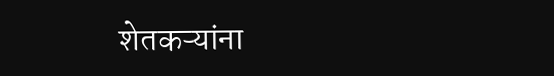शेतकऱ्यांना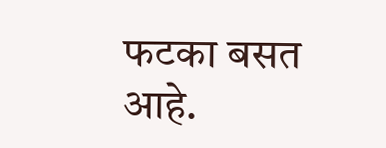फटका बसत आहे.